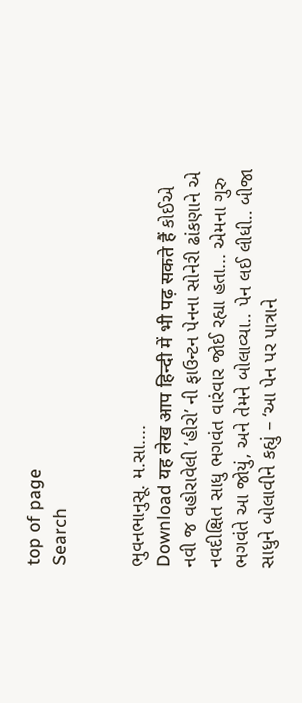top of page
Search


ભુવનભાનુસૂ. મ.સા....
Download यह लेख आप हिन्दी में भी पढ़ सकते हैं કોઈએ નવી જ વહોરાવેલી ‘હીરો’ ની ફાઉન્ટન પેનના સોનેરી ઢાંકણાને એ નવદીક્ષિત સાધુ ભગવંત વારંવાર જોઈ રહ્યા હતા... એમના ગુરુ ભગવંતે આ જોયું, અને તેમને બોલાવ્યા.. પેન લઈ લીધી.. બીજા સાધુને બોલાવીને કહ્યું – ‘આ પેન પર પાત્રાને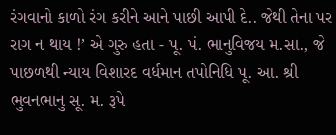રંગવાનો કાળો રંગ કરીને આને પાછી આપી દે.. જેથી તેના પર રાગ ન થાય !’ એ ગુરુ હતા - પૂ. પં. ભાનુવિજય મ.સા., જે પાછળથી ન્યાય વિશારદ વર્ધમાન તપોનિધિ પૂ. આ. શ્રી ભુવનભાનુ સૂ. મ. રૂપે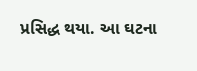પ્રસિદ્ધ થયા. આ ઘટના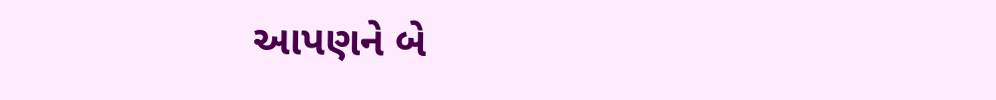આપણને બે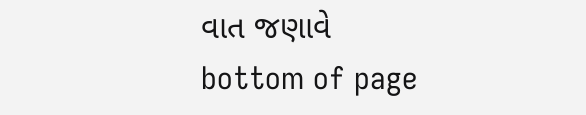વાત જણાવે
bottom of page